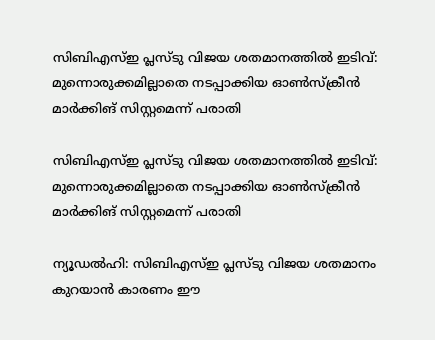സിബിഎസ്ഇ പ്ലസ്ടു വിജയ ശതമാനത്തില്‍ ഇടിവ്: മുന്നൊരുക്കമില്ലാതെ നടപ്പാക്കിയ ഓണ്‍സ്‌ക്രീന്‍ മാര്‍ക്കിങ് സിസ്റ്റമെന്ന് പരാതി

സിബിഎസ്ഇ പ്ലസ്ടു വിജയ ശതമാനത്തില്‍ ഇടിവ്: മുന്നൊരുക്കമില്ലാതെ നടപ്പാക്കിയ ഓണ്‍സ്‌ക്രീന്‍ മാര്‍ക്കിങ് സിസ്റ്റമെന്ന് പരാതി

ന്യൂഡല്‍ഹി: സിബിഎസ്ഇ പ്ലസ്ടു വിജയ ശതമാനം കുറയാന്‍ കാരണം ഈ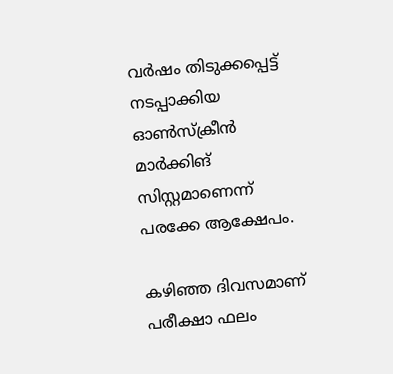വര്‍ഷം തിടുക്കപ്പെട്ട് നടപ്പാക്കിയ ഓണ്‍സ്‌ക്രീന്‍ മാര്‍ക്കിങ് സിസ്റ്റമാണെന്ന് പരക്കേ ആക്ഷേപം.

കഴിഞ്ഞ ദിവസമാണ് പരീക്ഷാ ഫലം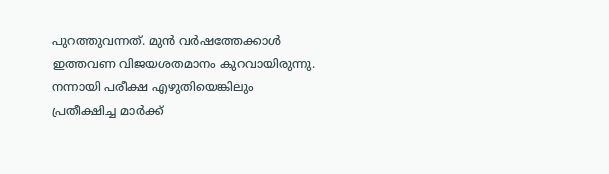പുറത്തുവന്നത്. മുന്‍ വര്‍ഷത്തേക്കാള്‍ ഇത്തവണ വിജയശതമാനം കുറവായിരുന്നു. നന്നായി പരീക്ഷ എഴുതിയെങ്കിലും പ്രതീക്ഷിച്ച മാര്‍ക്ക്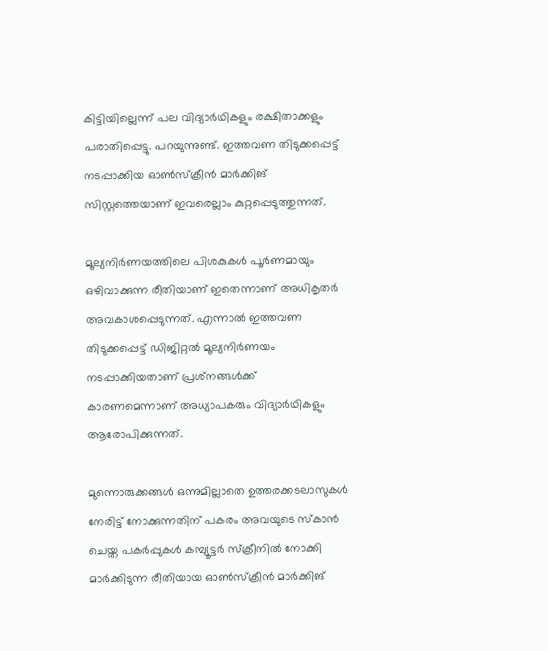കിട്ടിയില്ലെന്ന് പല വിദ്യാര്‍ഥികളും രക്ഷിതാക്കളും പരാതിപ്പെട്ടു. പറയുന്നുണ്ട്. ഇത്തവണ തിടുക്കപ്പെട്ട് നടപ്പാക്കിയ ഓണ്‍സ്‌ക്രീന്‍ മാര്‍ക്കിങ് സിസ്റ്റത്തെയാണ് ഇവരെല്ലാം കുറ്റപ്പെടുത്തുന്നത്.

മൂല്യനിര്‍ണയത്തിലെ പിശകുകള്‍ പൂര്‍ണമായും ഒഴിവാക്കുന്ന രീതിയാണ് ഇതെന്നാണ് അധികൃതര്‍ അവകാശപ്പെടുന്നത്. എന്നാല്‍ ഇത്തവണ തിടുക്കപ്പെട്ട് ഡിജിറ്റല്‍ മൂല്യനിര്‍ണയം നടപ്പാക്കിയതാണ് പ്രശ്‌നങ്ങള്‍ക്ക് കാരണമെന്നാണ് അധ്യാപകരും വിദ്യാര്‍ഥികളും ആരോപിക്കുന്നത്.

മുന്നൊരുക്കങ്ങള്‍ ഒന്നുമില്ലാതെ ഉത്തരക്കടലാസുകള്‍ നേരിട്ട് നോക്കുന്നതിന് പകരം അവയുടെ സ്‌കാന്‍ ചെയ്ത പകര്‍പ്പുകള്‍ കമ്പ്യൂട്ടര്‍ സ്‌ക്രീനില്‍ നോക്കി മാര്‍ക്കിടുന്ന രീതിയായ ഓണ്‍സ്‌ക്രീന്‍ മാര്‍ക്കിങ്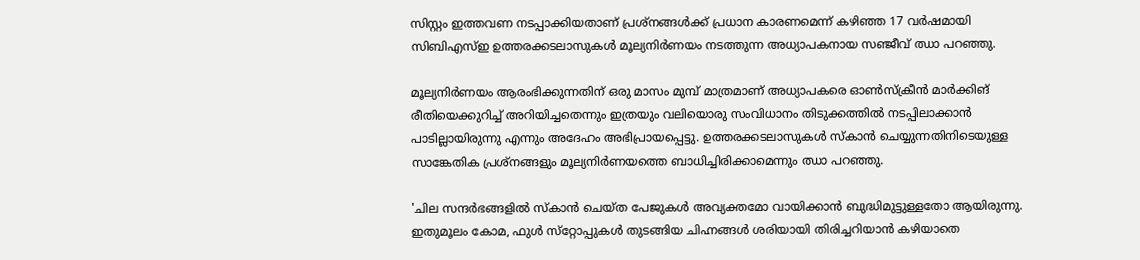സിസ്റ്റം ഇത്തവണ നടപ്പാക്കിയതാണ് പ്രശ്‌നങ്ങള്‍ക്ക് പ്രധാന കാരണമെന്ന് കഴിഞ്ഞ 17 വര്‍ഷമായി സിബിഎസ്ഇ ഉത്തരക്കടലാസുകള്‍ മൂല്യനിര്‍ണയം നടത്തുന്ന അധ്യാപകനായ സഞ്ജീവ് ഝാ പറഞ്ഞു.

മൂല്യനിര്‍ണയം ആരംഭിക്കുന്നതിന് ഒരു മാസം മുമ്പ് മാത്രമാണ് അധ്യാപകരെ ഓണ്‍സ്‌ക്രീന്‍ മാര്‍ക്കിങ് രീതിയെക്കുറിച്ച് അറിയിച്ചതെന്നും ഇത്രയും വലിയൊരു സംവിധാനം തിടുക്കത്തില്‍ നടപ്പിലാക്കാന്‍ പാടില്ലായിരുന്നു എന്നും അദേഹം അഭിപ്രായപ്പെട്ടു. ഉത്തരക്കടലാസുകള്‍ സ്‌കാന്‍ ചെയ്യുന്നതിനിടെയുള്ള സാങ്കേതിക പ്രശ്‌നങ്ങളും മൂല്യനിര്‍ണയത്തെ ബാധിച്ചിരിക്കാമെന്നും ഝാ പറഞ്ഞു.

'ചില സന്ദര്‍ഭങ്ങളില്‍ സ്‌കാന്‍ ചെയ്ത പേജുകള്‍ അവ്യക്തമോ വായിക്കാന്‍ ബുദ്ധിമുട്ടുള്ളതോ ആയിരുന്നു. ഇതുമൂലം കോമ, ഫുള്‍ സ്‌റ്റോപ്പുകള്‍ തുടങ്ങിയ ചിഹ്നങ്ങള്‍ ശരിയായി തിരിച്ചറിയാന്‍ കഴിയാതെ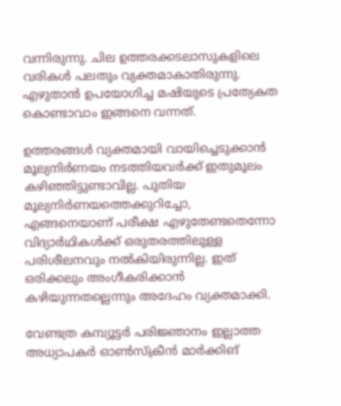വന്നിരുന്നു. ചില ഉത്തരക്കടലാസുകളിലെ വരികള്‍ പലതും വ്യക്തമാകാതിരുന്നു. എഴുതാന്‍ ഉപയോഗിച്ച മഷിയുടെ പ്രത്യേകത കൊണ്ടാവാം ഇങ്ങനെ വന്നത്.

ഉത്തരങ്ങള്‍ വ്യക്തമായി വായിച്ചെടുക്കാന്‍ മൂല്യനിര്‍ണയം നടത്തിയവര്‍ക്ക് ഇതുമൂലം കഴിഞ്ഞിട്ടുണ്ടാവില്ല. പുതിയ മൂല്യനിര്‍ണയത്തെക്കുറിച്ചോ, എങ്ങനെയാണ് പരീക്ഷ എഴുതേണ്ടതെന്നോ വിദ്യാര്‍ഥികള്‍ക്ക് ഒരുതരത്തിലുള്ള പരിശീലനവും നല്‍കിയിരുന്നില്ല. ഇത് ഒരിക്കലും അംഗീകരിക്കാന്‍ കഴിയുന്നതല്ലെന്നും അദേഹം വ്യക്തമാക്കി.

വേണ്ടത്ര കമ്പ്യൂട്ടര്‍ പരിജ്ഞാനം ഇല്ലാത്ത അധ്യാപകര്‍ ഓണ്‍സ്‌ക്രീന്‍ മാര്‍ക്കിങ്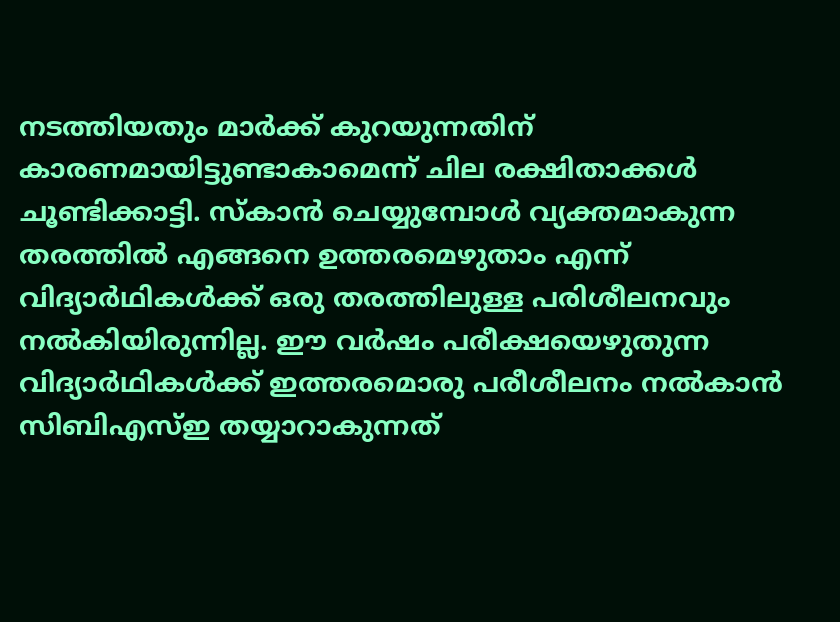നടത്തിയതും മാര്‍ക്ക് കുറയുന്നതിന് കാരണമായിട്ടുണ്ടാകാമെന്ന് ചില രക്ഷിതാക്കള്‍ ചൂണ്ടിക്കാട്ടി. സ്‌കാന്‍ ചെയ്യുമ്പോള്‍ വ്യക്തമാകുന്ന തരത്തില്‍ എങ്ങനെ ഉത്തരമെഴുതാം എന്ന് വിദ്യാര്‍ഥികള്‍ക്ക് ഒരു തരത്തിലുള്ള പരിശീലനവും നല്‍കിയിരുന്നില്ല. ഈ വര്‍ഷം പരീക്ഷയെഴുതുന്ന വിദ്യാര്‍ഥികള്‍ക്ക് ഇത്തരമൊരു പരീശീലനം നല്‍കാന്‍ സിബിഎസ്ഇ തയ്യാറാകുന്നത്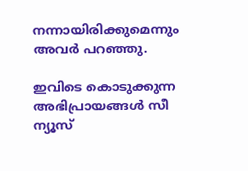നന്നായിരിക്കുമെന്നും അവര്‍ പറഞ്ഞു.

ഇവിടെ കൊടുക്കുന്ന അഭിപ്രായങ്ങള്‍ സീ ന്യൂസ്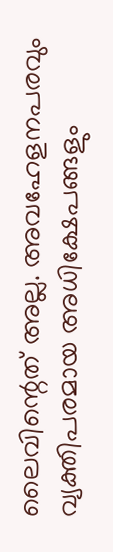ലൈവിന്റെത് അല്ല. അവഹേളനപരവും വ്യക്തിപരമായ അധിക്ഷേപങ്ങളും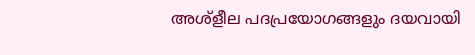അശ്‌ളീല പദപ്രയോഗങ്ങളും ദയവായി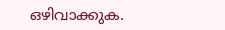ഒഴിവാക്കുക.